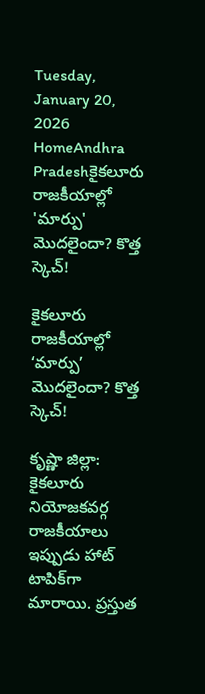Tuesday, January 20, 2026
HomeAndhra Pradeshకైకలూరు రాజకీయాల్లో 'మార్పు' మొదలైందా? కొత్త స్కెచ్!

కైకలూరు రాజకీయాల్లో ‘మార్పు’ మొదలైందా? కొత్త స్కెచ్!

కృష్ణా జిల్లా: కైకలూరు నియోజకవర్గ రాజకీయాలు ఇప్పుడు హాట్ టాపిక్‌గా మారాయి. ప్రస్తుత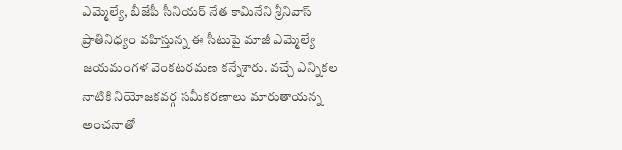ఎమ్మెల్యే, బీజేపీ సీనియర్ నేత కామినేని శ్రీనివాస్ ప్రాతినిధ్యం వహిస్తున్న ఈ సీటుపై మాజీ ఎమ్మెల్యే జయమంగళ వెంకటరమణ కన్నేశారు. వచ్చే ఎన్నికల నాటికి నియోజకవర్గ సమీకరణాలు మారుతాయన్న అంచనాతో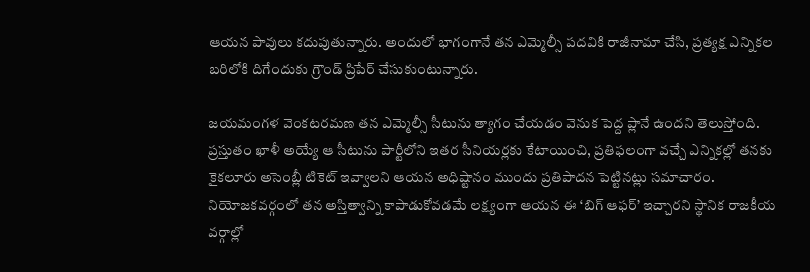ఆయన పావులు కదుపుతున్నారు. అందులో భాగంగానే తన ఎమ్మెల్సీ పదవికి రాజీనామా చేసి, ప్రత్యక్ష ఎన్నికల బరిలోకి దిగేందుకు గ్రౌండ్ ప్రిపేర్ చేసుకుంటున్నారు.

జయమంగళ వెంకటరమణ తన ఎమ్మెల్సీ సీటును త్యాగం చేయడం వెనుక పెద్ద ప్లానే ఉందని తెలుస్తోంది. ప్రస్తుతం ఖాళీ అయ్యే ఆ సీటును పార్టీలోని ఇతర సీనియర్లకు కేటాయించి, ప్రతిఫలంగా వచ్చే ఎన్నికల్లో తనకు కైకలూరు అసెంబ్లీ టికెట్ ఇవ్వాలని ఆయన అధిష్టానం ముందు ప్రతిపాదన పెట్టినట్లు సమాచారం. నియోజకవర్గంలో తన అస్తిత్వాన్ని కాపాడుకోవడమే లక్ష్యంగా ఆయన ఈ ‘బిగ్ ఆఫర్’ ఇచ్చారని స్థానిక రాజకీయ వర్గాల్లో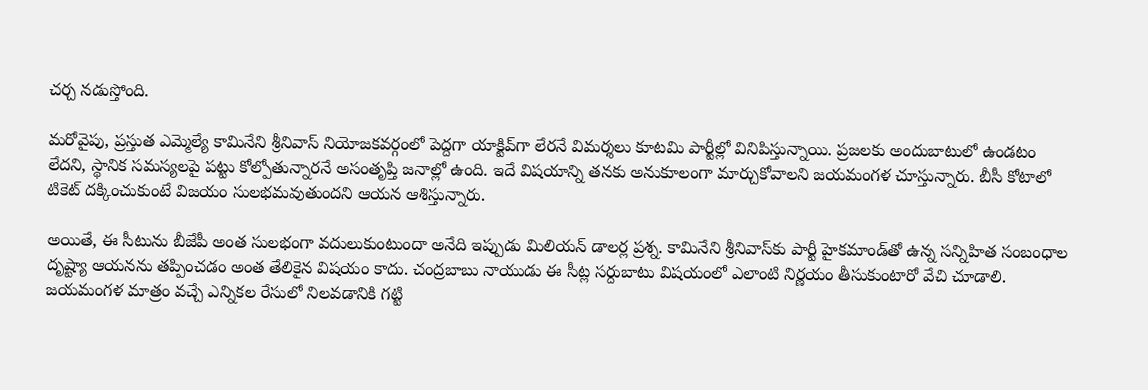చర్చ నడుస్తోంది.

మరోవైపు, ప్రస్తుత ఎమ్మెల్యే కామినేని శ్రీనివాస్ నియోజకవర్గంలో పెద్దగా యాక్టివ్‌గా లేరనే విమర్శలు కూటమి పార్టీల్లో వినిపిస్తున్నాయి. ప్రజలకు అందుబాటులో ఉండటం లేదని, స్థానిక సమస్యలపై పట్టు కోల్పోతున్నారనే అసంతృప్తి జనాల్లో ఉంది. ఇదే విషయాన్ని తనకు అనుకూలంగా మార్చుకోవాలని జయమంగళ చూస్తున్నారు. బీసీ కోటాలో టికెట్ దక్కించుకుంటే విజయం సులభమవుతుందని ఆయన ఆశిస్తున్నారు.

అయితే, ఈ సీటును బీజేపీ అంత సులభంగా వదులుకుంటుందా అనేది ఇప్పుడు మిలియన్ డాలర్ల ప్రశ్న. కామినేని శ్రీనివాస్‌కు పార్టీ హైకమాండ్‌తో ఉన్న సన్నిహిత సంబంధాల దృష్ట్యా ఆయనను తప్పించడం అంత తేలికైన విషయం కాదు. చంద్రబాబు నాయుడు ఈ సీట్ల సర్దుబాటు విషయంలో ఎలాంటి నిర్ణయం తీసుకుంటారో వేచి చూడాలి. జయమంగళ మాత్రం వచ్చే ఎన్నికల రేసులో నిలవడానికి గట్టి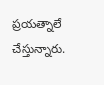ప్రయత్నాలే చేస్తున్నారు.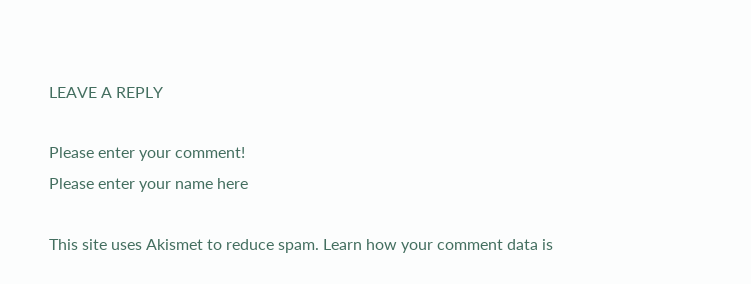LEAVE A REPLY

Please enter your comment!
Please enter your name here

This site uses Akismet to reduce spam. Learn how your comment data is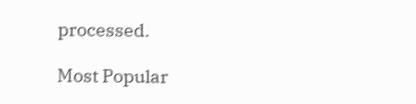processed.

Most Popular